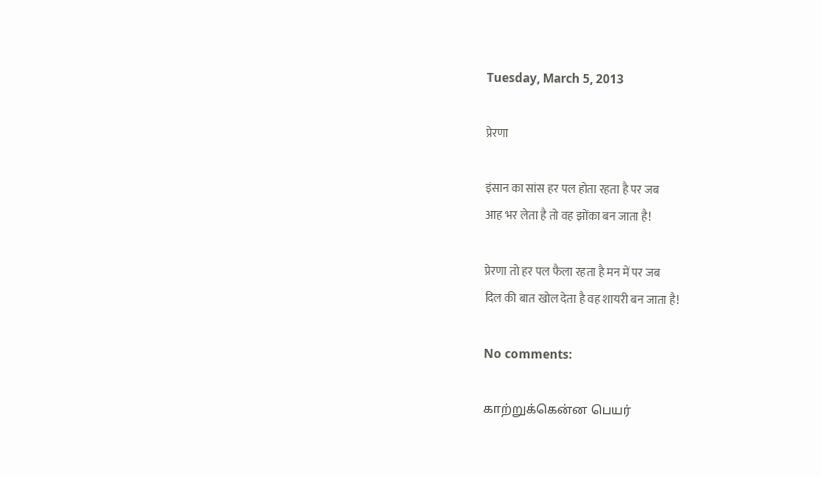Tuesday, March 5, 2013

प्रेरणा

इंसान का सांस हर पल होता रहता है पर जब
आह भर लेता है तो वह झोंका बन जाता है!

प्रेरणा तो हर पल फैला रहता है मन में पर जब
दिल की बात खोल देता है वह शायरी बन जाता है!

No comments:

காற்றுக்கென்ன பெயர்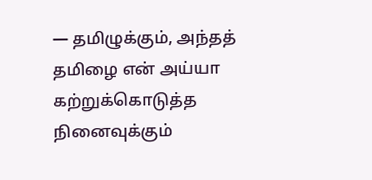— தமிழுக்கும், அந்தத் தமிழை என் அய்யா கற்றுக்கொடுத்த நினைவுக்கும்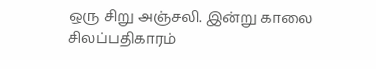ஒரு சிறு அஞ்சலி. இன்று காலை சிலப்பதிகாரம்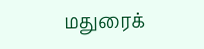மதுரைக்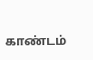காண்டம்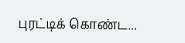புரட்டிக் கொண்ட...